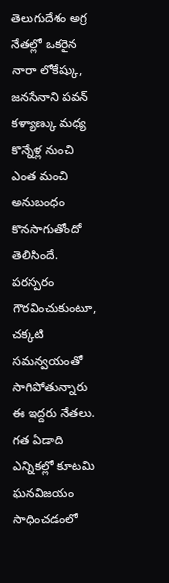తెలుగుదేశం అగ్ర నేతల్లో ఒకరైన నారా లోకేష్కు, జనసేనాని పవన్ కళ్యాణ్కు మధ్య కొన్నేళ్ల నుంచి ఎంత మంచి అనుబంధం కొనసాగుతోందో తెలిసిందే. పరస్పరం గౌరవించుకుంటూ, చక్కటి సమన్వయంతో సాగిపోతున్నారు ఈ ఇద్దరు నేతలు. గత ఏడాది ఎన్నికల్లో కూటమి ఘనవిజయం సాధించడంలో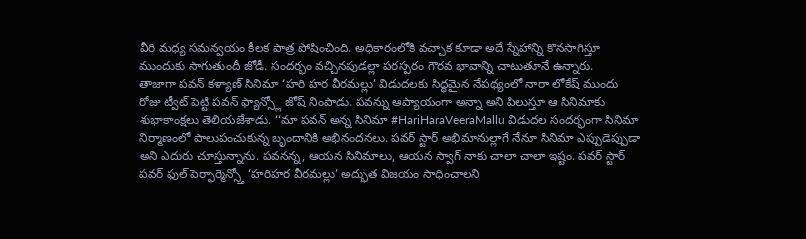వీరి మధ్య సమన్వయం కీలక పాత్ర పోషించింది. అధికారంలోకి వచ్చాక కూడా అదే స్నేహాన్ని కొనసాగిస్తూ ముందుకు సాగుతుందీ జోడీ. సందర్భం వచ్చినపుడల్లా పరస్పరం గౌరవ భావాన్ని చాటుతూనే ఉన్నారు.
తాజాగా పవన్ కళ్యాణ్ సినిమా ‘హరి హర వీరమల్లు’ విడుదలకు సిద్ధమైన నేపథ్యంలో నారా లోకేష్ ముందు రోజు ట్వీట్ పెట్టి పవన్ ఫ్యాన్స్లో జోష్ నింపాడు. పవన్ను ఆప్యాయంగా అన్నా అని పిలుస్తూ ఆ సినిమాకు శుభాకాంక్షలు తెలియజేశాడు. ‘‘మా పవన్ అన్న సినిమా #HariHaraVeeraMallu విడుదల సందర్భంగా సినిమా నిర్మాణంలో పాలుపంచుకున్న బృందానికి అభినందనలు. పవర్ స్టార్ అభిమానుల్లాగే నేనూ సినిమా ఎప్పుడెప్పుడా అని ఎదురు చూస్తున్నాను. పవనన్న, ఆయన సినిమాలు, ఆయన స్వాగ్ నాకు చాలా చాలా ఇష్టం. పవర్ స్టార్ పవర్ ఫుల్ పెర్ఫార్మెన్స్తో ‘హరిహర వీరమల్లు’ అద్భుత విజయం సాధించాలని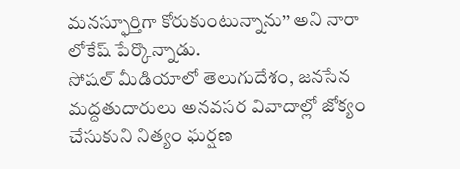మనస్ఫూర్తిగా కోరుకుంటున్నాను’’ అని నారా లోకేష్ పేర్కొన్నాడు.
సోషల్ మీడియాలో తెలుగుదేశం, జనసేన మద్దతుదారులు అనవసర వివాదాల్లో జోక్యం చేసుకుని నిత్యం ఘర్షణ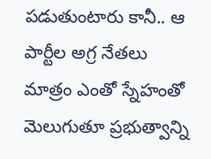పడుతుంటారు కానీ.. ఆ పార్టీల అగ్ర నేతలు మాత్రం ఎంతో స్నేహంతో మెలుగుతూ ప్రభుత్వాన్ని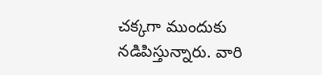చక్కగా ముందుకు నడిపిస్తున్నారు. వారి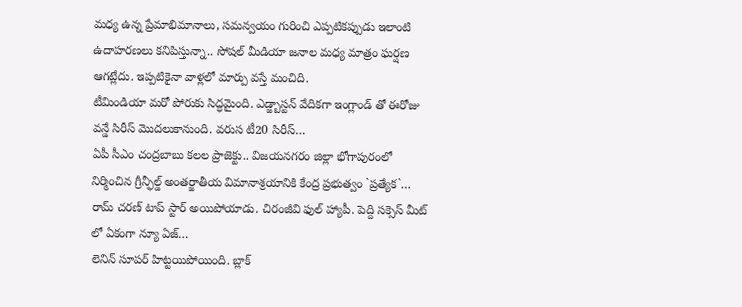మధ్య ఉన్న ప్రేమాభిమానాలు, సమన్వయం గురించి ఎప్పటికప్పుడు ఇలాంటి ఉదాహరణలు కనిపిస్తున్నా.. సోషల్ మీడియా జనాల మధ్య మాత్రం ఘర్షణ ఆగట్లేదు. ఇప్పటికైనా వాళ్లలో మార్పు వస్తే మంచిది.
టీమిండియా మరో పోరుకు సిద్ధమైంది. ఎడ్జ్బాస్టన్ వేదికగా ఇంగ్లాండ్ తో ఈరోజు వన్డే సిరీస్ మొదలుకానుంది. వరుస టీ20 సిరీస్…
ఏపీ సీఎం చంద్రబాబు కలల ప్రాజెక్టు.. విజయనగరం జిల్లా భోగాపురంలో నిర్మించిన గ్రీన్ఫీల్డ్ అంతర్జాతీయ విమానాశ్రయానికి కేంద్ర ప్రభుత్వం `ప్రత్యేక`…
రామ్ చరణ్ టాప్ స్టార్ అయిపోయాడు. చిరంజీవి ఫుల్ హ్యాపీ. పెద్ది సక్సెస్ మీట్ లో ఏకంగా న్యూ ఏజ్…
లెనిన్ సూపర్ హిట్టయిపోయింది. బ్లాక్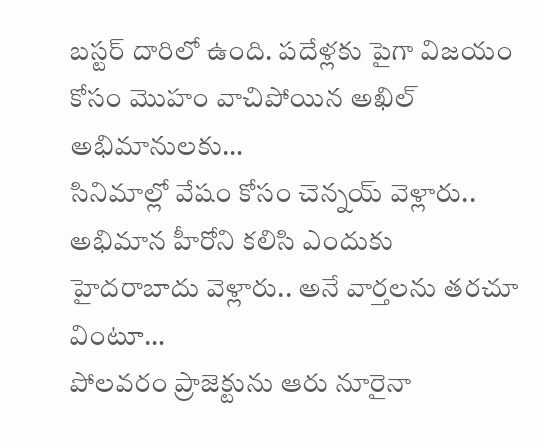బస్టర్ దారిలో ఉంది. పదేళ్లకు పైగా విజయం కోసం మొహం వాచిపోయిన అఖిల్ అభిమానులకు…
సినిమాల్లో వేషం కోసం చెన్నయ్ వెళ్లారు.. అభిమాన హీరోని కలిసి ఎందుకు హైదరాబాదు వెళ్లారు.. అనే వార్తలను తరచూ వింటూ…
పోలవరం ప్రాజెక్టును ఆరు నూరైనా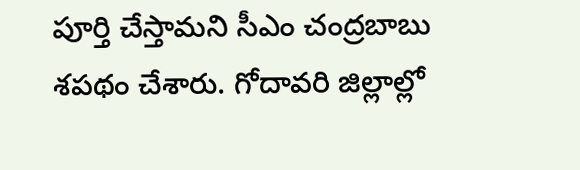పూర్తి చేస్తామని సీఎం చంద్రబాబు శపథం చేశారు. గోదావరి జిల్లాల్లో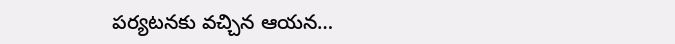పర్యటనకు వచ్చిన ఆయన…